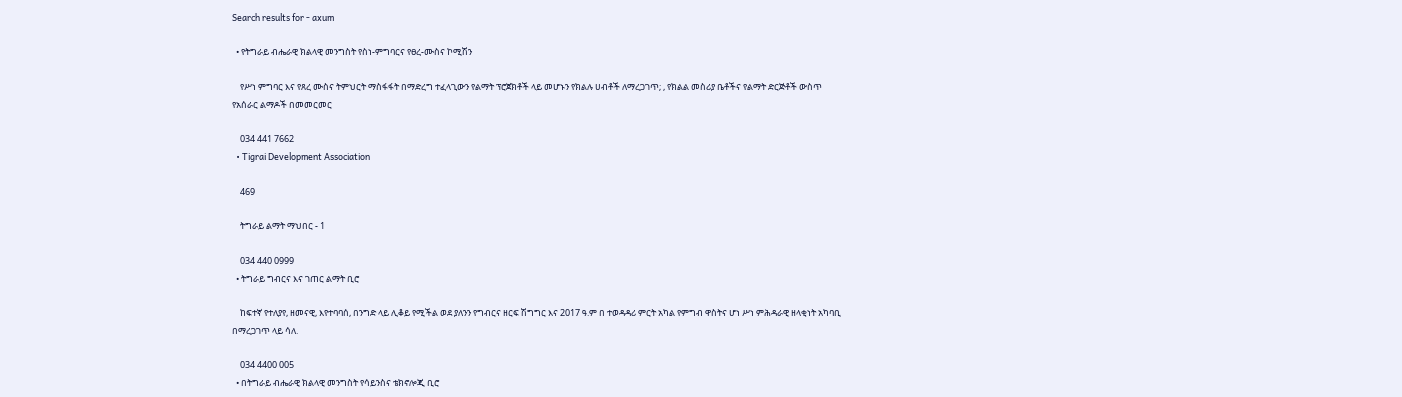Search results for - axum

  • የትግራይ ብሔራዊ ክልላዊ መንግስት የስነ-ምግባርና የፀረ-ሙስና ኮሚሽን

    የሥነ ምግባር እና የጸረ ሙስና ትምህርት ማስፋፋት በማድረግ ተፈላጊውን የልማት ፕሮጀክቶች ላይ መሆኑን የክልሉ ሀብቶች ለማረጋገጥ; , የክልል መስሪያ ቤቶችና የልማት ድርጅቶች ውስጥ የአሰራር ልማዶች በመመርመር

    034 441 7662
  • Tigrai Development Association

    469

    ትግራይ ልማት ማህበር - 1

    034 440 0999
  • ትግራይ ግብርና እና ገጠር ልማት ቢሮ

    ከፍተኛ የተለያየ, ዘመናዊ, እየተባባሰ, በንግድ ላይ ሊቆይ የሚችል ወደ ያለንን የግብርና ዘርፍ ሽግግር እና 2017 ዓ.ም በ ተወዳዳሪ ምርት አካል የምግብ ዋስትና ሆነ ሥነ ምሕዳራዊ ዘላቂነት አካባቢ በማረጋገጥ ላይ ሳለ.

    034 4400 005
  • በትግራይ ብሔራዊ ክልላዊ መንግስት የሳይንስና ቴክኖሎጂ ቢሮ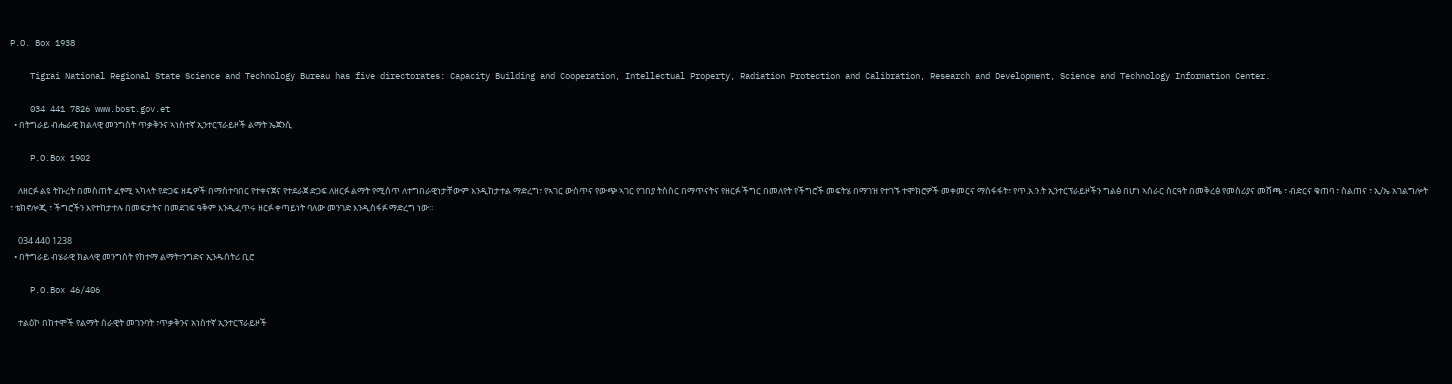P.O. Box 1938

    Tigrai National Regional State Science and Technology Bureau has five directorates: Capacity Building and Cooperation, Intellectual Property, Radiation Protection and Calibration, Research and Development, Science and Technology Information Center.

    034 441 7826 www.bost.gov.et
  • በትግራይ ብሔራዊ ክልላዊ መንግስት ጥቃቅንና ኣነስተኛ ኢንተርፕራይዞች ልማት ኤጀንሲ

    P.O.Box 1902

    ለዘርፉ ልዩ ትኩረት በመስጠት ፈፃሚ ኣካላት የድጋፍ ዘዴዎች በማስተባበር የተቀናጀና የተደራጀ ድጋፍ ለዘርፉ ልማት የሚሰጥ ለተግበራዊነታቸውም እንዲከታተል ማድረግ፣ የኣገር ውስጥና የውጭ ኣገር የገበያ ትስስር በማጥናትና የዘርፉ ችግር በመለየት የችግሮች መፍትሄ በማገዝ የተገኙ ተሞክሮዎች መቀመርና ማስፋፋት፣ የጥ.አ.ን.ት ኢንተርፕራይዞችን ግልፅ በሆነ ኣሰራር ስርዓት በመቅረፅ የመስሪያና መሸጫ ፣ ብድርና ቁጠባ ፣ ስልጠና ፣ ኢ/ኤ አገልግሎት ፣ ቴክኖሎጂ ፣ ችግሮችን እየተከታተሉ በመፍታትና በመደገፍ ዓቅም እንዲፈጥሩ ዘርፉ ቀጣይነት ባለው መንገድ እንዲስፋፉ ማድረግ ነው።

    034 440 1238
  • በትግራይ ብሄራዊ ክልላዊ መንግስት የከተማ ልማት፣ንግድና ኢንዱሰትሪ ቢሮ

    P.O.Box 46/406

    ተልዕኮ በከተሞች የልማት ሰራዊት መገንባት ፣ጥቃቅንና አነስተኛ ኢንተርፕራይዞች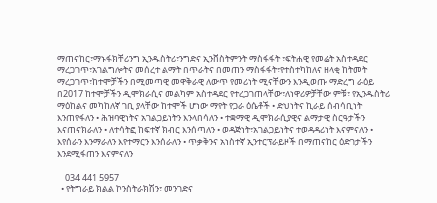ማጠናከር፣ማኑፋክቸሪንግ ኢንዱስትሪ፣ንግድና ኢንቨስትምንት ማስፋፋት ፣ፍትሐዊ የመሬት አስተዳደር ማረጋገጥ፣አገልግሎትና መሰረተ ልማት በጥራትና በመጠን ማስፋፋት፣የተስተካከለና ዘላቂ ከትመት ማረጋገጥ፣ከተሞቻችን በሚመጣዊ መዋቅራዊ ለውጥ የመሪነት ሚናቸውን እንዲወጡ ማድረግ ራዕይ በ2017 ከተሞቻችን ዲሞክራሲና መልካም አስተዳደር የተረጋገጠላቸው፣ለነዋሪዎቻቸው ምቹ፣ የኢንዱስትሪ ማዕከልና መካከለኛ ገቢ ያላቸው ከተሞች ሆነው ማየት የጋራ ዕሴቶች • ድህነትና ኪራይ ሰብሳቢነት እንጠየፋለን • ሕዝባዊነትና አገልጋይነትን እንላበሳለን • ተቋማዊ ዲሞክራሲያዊና ልማታዊ ስርዓታችን እናጠናክራለን • ለተሳትፎ ከፍተኛ ክብር እንሰጣለን • ወዳጅነት፣አገልጋይነትና ተወዳዳሪነት እናምናለን • እየሰራን እንማራለን እየተማርን እንሰራለን • ጥቃቅንና አነስተኛ ኢንተርፕራይዞች በማጠናከር ዕድገታችን እንደሚፋጠን እናምናለን

    034 441 5957
  • የትግራይ ክልል ኮንስትራክሽን፣ መንገድና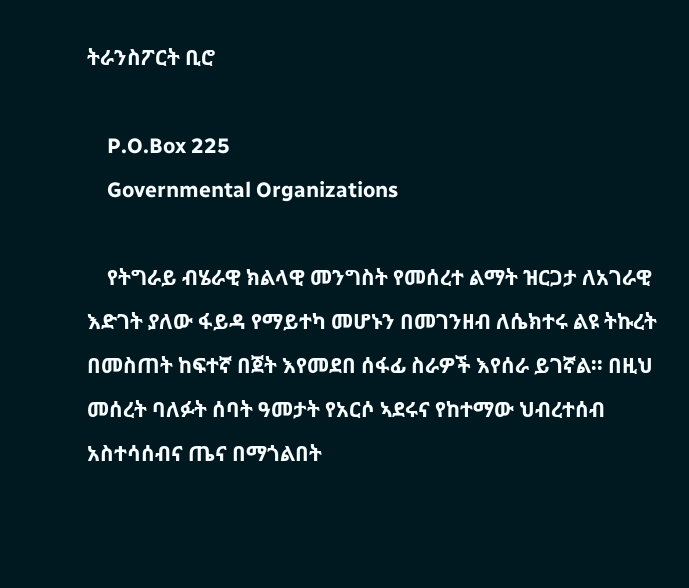ትራንስፖርት ቢሮ

    P.O.Box 225
    Governmental Organizations

    የትግራይ ብሄራዊ ክልላዊ መንግስት የመሰረተ ልማት ዝርጋታ ለአገራዊ እድገት ያለው ፋይዳ የማይተካ መሆኑን በመገንዘብ ለሴክተሩ ልዩ ትኩረት በመስጠት ከፍተኛ በጀት እየመደበ ሰፋፊ ስራዎች እየሰራ ይገኛል፡፡ በዚህ መሰረት ባለፉት ሰባት ዓመታት የአርሶ ኣደሩና የከተማው ህብረተሰብ አስተሳሰብና ጤና በማጎልበት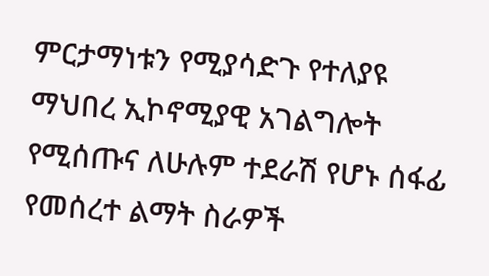ምርታማነቱን የሚያሳድጉ የተለያዩ ማህበረ ኢኮኖሚያዊ አገልግሎት የሚሰጡና ለሁሉም ተደራሽ የሆኑ ሰፋፊ የመሰረተ ልማት ስራዎች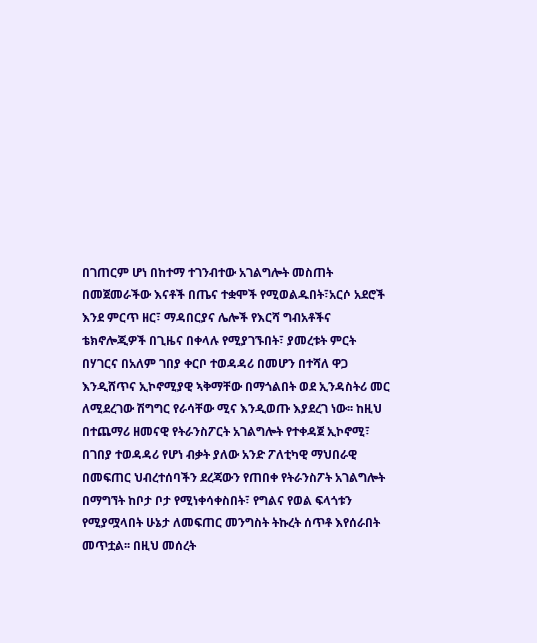በገጠርም ሆነ በከተማ ተገንብተው አገልግሎት መስጠት በመጀመራችው እናቶች በጤና ተቋሞች የሚወልዱበት፣አርሶ አደሮች እንደ ምርጥ ዘር፣ ማዳበርያና ሌሎች የእርሻ ግብአቶችና ቴክኖሎጂዎች በጊዜና በቀላሉ የሚያገኙበት፣ ያመረቱት ምርት በሃገርና በአለም ገበያ ቀርቦ ተወዳዳሪ በመሆን በተሻለ ዋጋ እንዲሸጥና ኢኮኖሚያዊ ኣቅማቸው በማጎልበት ወደ ኢንዳስትሪ መር ለሚደረገው ሽግግር የራሳቸው ሚና እንዲወጡ እያደረገ ነው፡፡ ከዚህ በተጨማሪ ዘመናዊ የትራንስፖርት አገልግሎት የተቀዳጀ ኢኮኖሚ፣ በገበያ ተወዳዳሪ የሆነ ብቃት ያለው አንድ ፖለቲካዊ ማህበራዊ በመፍጠር ህብረተሰባችን ደረጃውን የጠበቀ የትራንስፖት አገልግሎት በማግኘት ከቦታ ቦታ የሚነቀሳቀስበት፣ የግልና የወል ፍላጎቱን የሚያሟላበት ሁኔታ ለመፍጠር መንግስት ትኩረት ሰጥቶ እየሰራበት መጥቷል፡፡ በዚህ መሰረት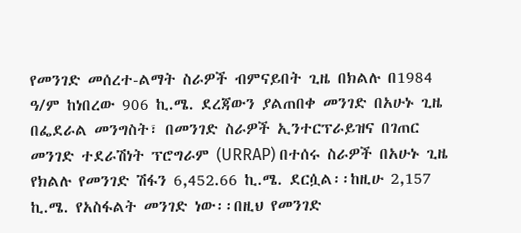የመንገድ መሰረተ-ልማት ስራዎች ብምናይበት ጊዜ በክልሉ በ1984 ዓ/ም ከነበረው 906 ኪ.ሜ. ደረጃውን ያልጠበቀ መንገድ በአሁኑ ጊዜ በፌደራል መንግስት፣ በመንገድ ስራዎች ኢንተርፕራይዝና በገጠር መንገድ ተደራሽነት ፕሮግራም (URRAP) በተሰሩ ስራዎች በአሁኑ ጊዜ የክልሉ የመንገድ ሽፋን 6,452.66 ኪ.ሜ. ደርሷል፡፡ከዚሁ 2,157 ኪ.ሜ. የአስፋልት መንገድ ነው፡፡በዚህ የመንገድ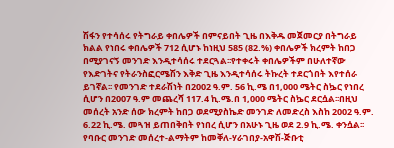ሽፋን የተሳሰሩ የትግራይ ቀበሌዎች በምናይበት ጊዜ በእቅዱ መጀመርያ በትግራይ ክልል የነበሩ ቀበሌዎች 712 ሲሆኑ ከነዚህ 585 (82.%) ቀበሌዎች ክረምት ከበጋ በሚያገናኝ መንገድ እንዲተሳሰሩ ተደርጓል፡፡የተቀሩት ቀበሌዎችም በሁለተኛው የእድገትና የትራንስፎርሜሽን እቅድ ጊዜ እንዲተሳሰሩ ትኩረት ተደርጎበት እየተሰራ ይገኛል፡፡ የመንገድ ተደራሽነት በ2002 ዓ.ም. 56 ኪ.ሜ በ1,000 ሜትር ስኴር የነበረ ሲሆን በ2007 ዓ.ም መጨረሻ 117.4 ኪ.ሜ.በ 1,000 ሜትር ስኴር ደርሷል፡፡በዚህ መሰረት አንድ ሰው ክረምት ከበጋ ወደሚያስኬድ መንገድ ለመድረስ እስከ 2002 ዓ.ም. 6.22 ኪ.ሜ. መጓዝ ይጠበቅበት የነበረ ሲሆን በአሁኑ ጊዜ ወደ 2.9 ኪ.ሜ. ቀንሷል፡፡የባቡር መንገድ መሰረተ-ልማትም ከመቐለ-ሃራገበያ-አዋሽ-ጅቡቲ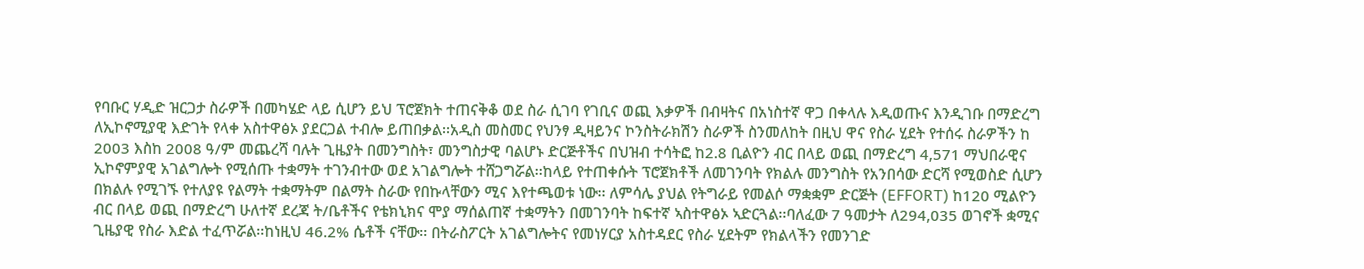የባቡር ሃዲድ ዝርጋታ ስራዎች በመካሄድ ላይ ሲሆን ይህ ፕሮጀክት ተጠናቅቆ ወደ ስራ ሲገባ የገቢና ወጪ እቃዎች በብዛትና በአነስተኛ ዋጋ በቀላሉ እዲወጡና እንዲገቡ በማድረግ ለኢኮኖሚያዊ እድገት የላቀ አስተዋፅኦ ያደርጋል ተብሎ ይጠበቃል፡፡አዲስ መስመር የህንፃ ዲዛይንና ኮንስትራክሽን ስራዎች ስንመለከት በዚህ ዋና የስራ ሂደት የተሰሩ ስራዎችን ከ 2003 እስከ 2008 ዓ/ም መጨረሻ ባሉት ጊዜያት በመንግስት፣ መንግስታዊ ባልሆኑ ድርጅቶችና በህዝብ ተሳትፎ ከ2.8 ቢልዮን ብር በላይ ወጪ በማድረግ 4,571 ማህበራዊና ኢኮኖምያዊ አገልግሎት የሚሰጡ ተቋማት ተገንብተው ወደ አገልግሎት ተሸጋግሯል፡፡ከላይ የተጠቀሱት ፕሮጀክቶች ለመገንባት የክልሉ መንግስት የአንበሳው ድርሻ የሚወስድ ሲሆን በክልሉ የሚገኙ የተለያዩ የልማት ተቋማትም በልማት ስራው የበኩላቸውን ሚና እየተጫወቱ ነው፡፡ ለምሳሌ ያህል የትግራይ የመልሶ ማቋቋም ድርጅት (EFFORT) ከ120 ሚልዮን ብር በላይ ወጪ በማድረግ ሁለተኛ ደረጃ ት/ቤቶችና የቴክኒክና ሞያ ማሰልጠኛ ተቋማትን በመገንባት ከፍተኛ ኣስተዋፅኦ ኣድርጓል፡፡ባለፈው 7 ዓመታት ለ294,035 ወገኖች ቋሚና ጊዜያዊ የስራ እድል ተፈጥሯል፡፡ከነዚህ 46.2% ሴቶች ናቸው፡፡ በትራስፖርት አገልግሎትና የመነሃርያ አስተዳደር የስራ ሂደትም የክልላችን የመንገድ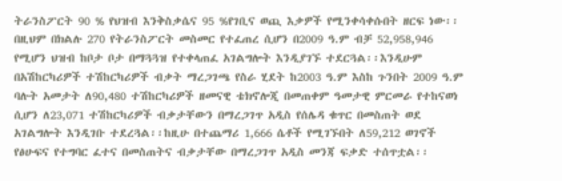ትራንስፖርት 90 % የህዝብ እንቅስቃሴና 95 %የገቢና ወጪ እቃዎች የሚንቀሳቀሱበት ዘርፍ ነው፡፡በዚህም በክልሉ 270 የትራንስፖርት መስመር የተፈጠረ ሲሆን በ2009 ዓ.ም ብቻ 52,958,946 የሚሆን ህዝብ ከቦታ ቦታ በማጓጓዝ የተቀላጠፈ አገልግሎት እንዲያገኙ ተደርጓል፡፡እንዲሁም በአሽከርካሪዎች ተሽከርካሪዎች ብቃት ማረጋገጫ የስራ ሂደት ከ2003 ዓ.ም እስከ ጉንበት 2009 ዓ.ም ባሉት አመታት ለ90,480 ተሽከርካሪዎች ዘመናዊ ቴክኖሎጂ በመጠቀም ዓመታዊ ምርመራ የተከናወነ ሲሆን ለ23,071 ተሽከርካሪዎች ብቃታቸውን በማረጋገጥ አዲስ የሰሌዳ ቁጥር በመስጠት ወደ አገልግሎት እንዲገቡ ተደረጓል፡፡ከዚሁ በተጨማሪ 1,666 ሴቶች የሚገኙበት ለ59,212 ወገኖች የፅሁፍና የተግባር ፈተና በመስጠትና ብቃታቸው በማረጋገጥ አዲስ መንጃ ፍቃድ ተሰጥቷል፡፡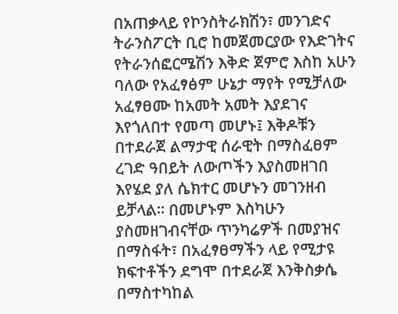በአጠቃላይ የኮንስትራክሽን፣ መንገድና ትራንስፖርት ቢሮ ከመጀመርያው የእድገትና የትራንሰፎርሜሽን እቅድ ጀምሮ እስከ አሁን ባለው የአፈፃፅም ሁኔታ ማየት የሚቻለው አፈፃፀሙ ከአመት አመት እያደገና እየጎለበተ የመጣ መሆኑ፤ እቅዶቹን በተደራጀ ልማታዊ ሰራዊት በማስፈፀም ረገድ ዓበይት ለውጦችን እያስመዘገበ እየሄደ ያለ ሴክተር መሆኑን መገንዘብ ይቻላል፡፡ በመሆኑም እስካሁን ያስመዘገብናቸው ጥንካሬዎች በመያዝና በማስፋት፣ በአፈፃፀማችን ላይ የሚታዩ ክፍተቶችን ደግሞ በተደራጀ እንቅስቃሴ በማስተካከል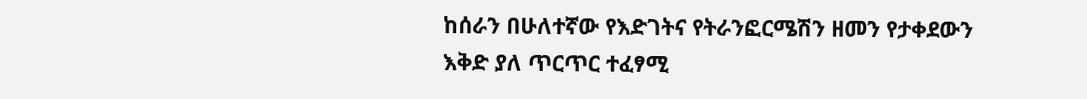ከሰራን በሁለተኛው የእድገትና የትራንፎርሜሽን ዘመን የታቀደውን እቅድ ያለ ጥርጥር ተፈፃሚ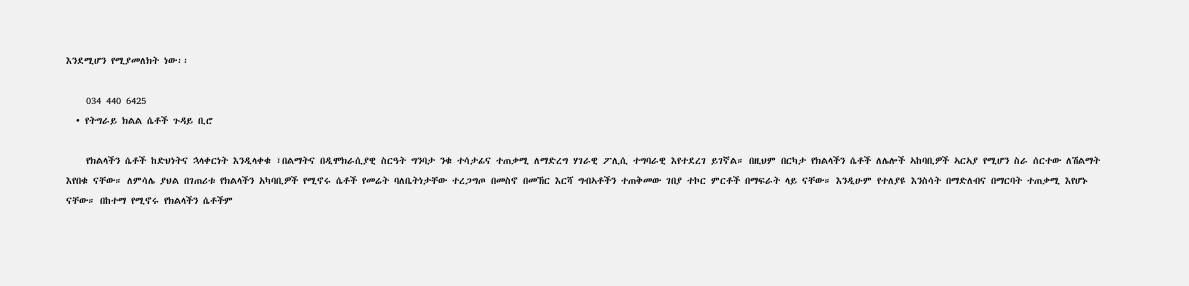እንደሚሆን የሚያመለክት ነው፡፡

    034 440 6425
  • የትግራይ ክልል ሴቶች ጉዳይ ቢሮ

    የክልላችን ሴቶች ከድህነትና ኋላቀርነት እንዲላቀቁ ፣በልማትና በዲሞክራሲያዊ ስርዓት ግንባታ ንቁ ተሳታፊና ተጠቃሚ ለማድረግ ሃገራዊ ፖሊሲ ተግባራዊ እየተደረገ ይገኛል። በዚህም በርካታ የክልላችን ሴቶች ለሌሎች ኣከባቢዎች ኣርኣያ የሚሆን ስራ ሰርተው ለሽልማት እየበቁ ናቸው። ለምሳሌ ያህል በገጠሪቱ የክልላችን አካባቢዎች የሚኖሩ ሴቶች የመሬት ባለቤትነታቸው ተረጋግጦ በመስኖ በመኸር እርሻ ግብኣቶችን ተጠቅመው ገበያ ተኮር ምርቶች በማፍራት ላይ ናቸው። እንዲሁም የተለያዩ እንስሳት በማድለብና በማርባት ተጠቃሚ እየሆኑ ናቸው። በከተማ የሚኖሩ የክልላችን ሴቶችም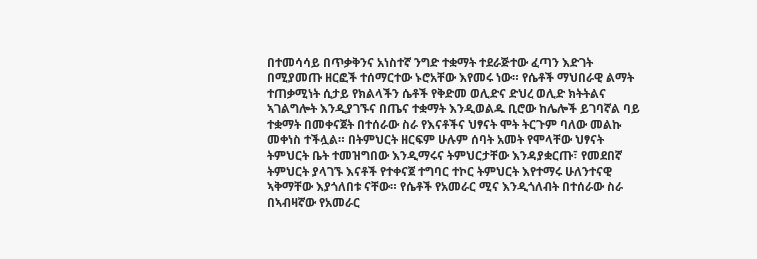በተመሳሳይ በጥቃቅንና አነስተኛ ንግድ ተቋማት ተደራጅተው ፈጣን እድገት በሚያመጡ ዘርፎች ተሰማርተው ኑሮአቸው እየመሩ ነው። የሴቶች ማህበራዊ ልማት ተጠቃሚነት ሲታይ የክልላችን ሴቶች የቅድመ ወሊድና ድህረ ወሊድ ክትትልና ኣገልግሎት እንዲያገኙና በጤና ተቋማት እንዲወልዱ ቢሮው ከሌሎች ይገባኛል ባይ ተቋማት በመቀናጀት በተሰራው ስራ የእናቶችና ህፃናት ሞት ትርጉም ባለው መልኩ መቀነስ ተችሏል። በትምህርት ዘርፍም ሁሉም ሰባት አመት የሞላቸው ህፃናት ትምህርት ቤት ተመዝግበው እንዲማሩና ትምህርታቸው እንዳያቋርጡ፣ የመደበኛ ትምህርት ያላገኙ እናቶች የተቀናጀ ተግባር ተኮር ትምህርት እየተማሩ ሁለንተናዊ ኣቅማቸው እያጎለበቱ ናቸው። የሴቶች የአመራር ሚና እንዲጎለብት በተሰራው ስራ በኣብዛኛው የአመራር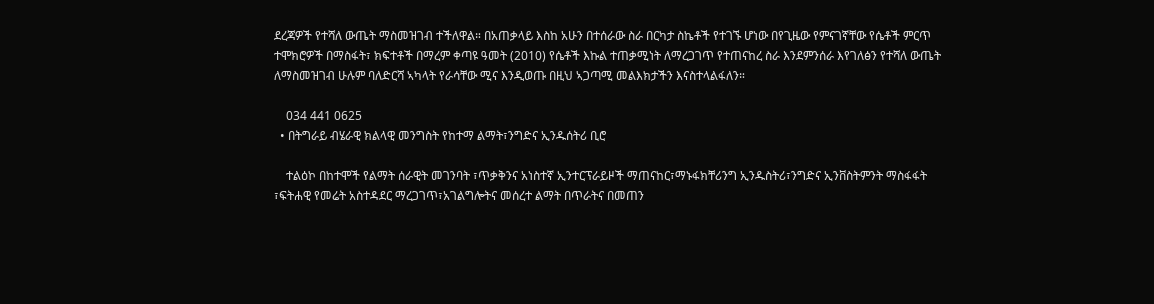ደረጃዎች የተሻለ ውጤት ማስመዝገብ ተችለዋል። በአጠቃላይ እስከ አሁን በተሰራው ስራ በርካታ ስኬቶች የተገኙ ሆነው በየጊዜው የምናገኛቸው የሴቶች ምርጥ ተሞክሮዎች በማስፋት፣ ክፍተቶች በማረም ቀጣዩ ዓመት (2010) የሴቶች እኩል ተጠቃሚነት ለማረጋገጥ የተጠናከረ ስራ እንደምንሰራ እየገለፅን የተሻለ ውጤት ለማስመዝገብ ሁሉም ባለድርሻ ኣካላት የራሳቸው ሚና እንዲወጡ በዚህ ኣጋጣሚ መልእክታችን እናስተላልፋለን።

    034 441 0625
  • በትግራይ ብሄራዊ ክልላዊ መንግስት የከተማ ልማት፣ንግድና ኢንዱሰትሪ ቢሮ

    ተልዕኮ በከተሞች የልማት ሰራዊት መገንባት ፣ጥቃቅንና አነስተኛ ኢንተርፕራይዞች ማጠናከር፣ማኑፋክቸሪንግ ኢንዱስትሪ፣ንግድና ኢንቨስትምንት ማስፋፋት ፣ፍትሐዊ የመሬት አስተዳደር ማረጋገጥ፣አገልግሎትና መሰረተ ልማት በጥራትና በመጠን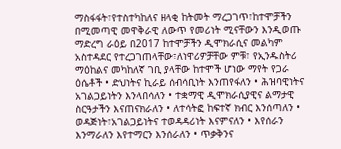ማስፋፋት፣የተስተካከለና ዘላቂ ከትመት ማረጋገጥ፣ከተሞቻችን በሚመጣዊ መዋቅራዊ ለውጥ የመሪነት ሚናቸውን እንዲወጡ ማድረግ ራዕይ በ2017 ከተሞቻችን ዲሞክራሲና መልካም አስተዳደር የተረጋገጠላቸው፣ለነዋሪዎቻቸው ምቹ፣ የኢንዱስትሪ ማዕከልና መካከለኛ ገቢ ያላቸው ከተሞች ሆነው ማየት የጋራ ዕሴቶች • ድህነትና ኪራይ ሰብሳቢነት እንጠየፋለን • ሕዝባዊነትና አገልጋይነትን እንላበሳለን • ተቋማዊ ዲሞክራሲያዊና ልማታዊ ስርዓታችን እናጠናክራለን • ለተሳትፎ ከፍተኛ ክብር እንሰጣለን • ወዳጅነት፣አገልጋይነትና ተወዳዳሪነት እናምናለን • እየሰራን እንማራለን እየተማርን እንሰራለን • ጥቃቅንና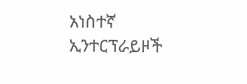አነስተኛ ኢንተርፕራይዞች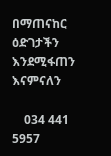በማጠናከር ዕድገታችን እንደሚፋጠን እናምናለን

    034 441 5957